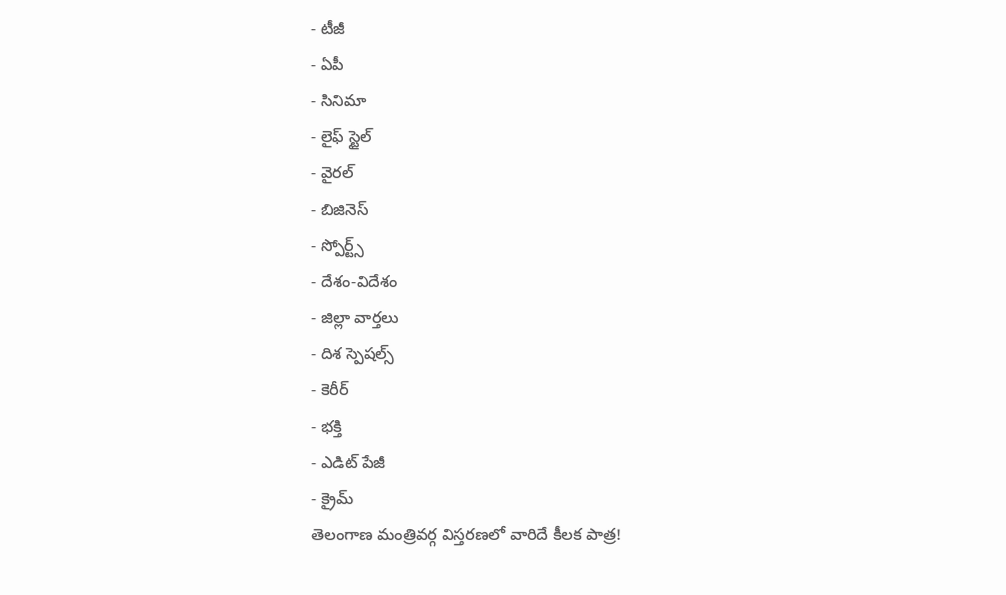- టీజీ
- ఏపీ
- సినిమా
- లైఫ్ స్టైల్
- వైరల్
- బిజినెస్
- స్పోర్ట్స్
- దేశం-విదేశం
- జిల్లా వార్తలు
- దిశ స్పెషల్స్
- కెరీర్
- భక్తి
- ఎడిట్ పేజీ
- క్రైమ్
తెలంగాణ మంత్రివర్గ విస్తరణలో వారిదే కీలక పాత్ర!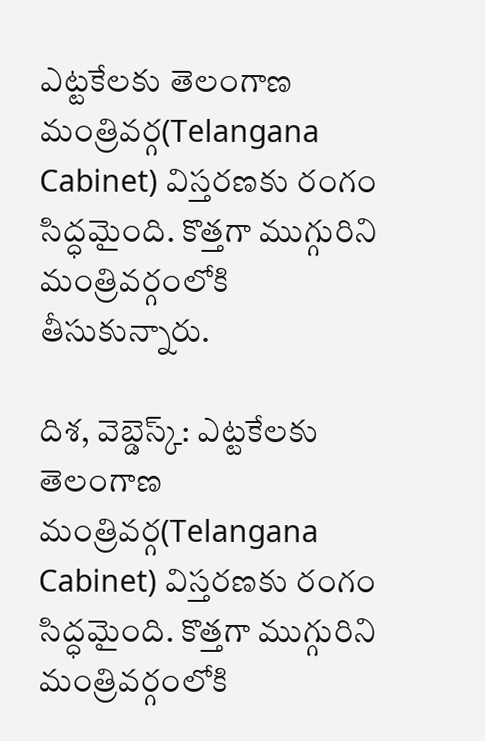ఎట్టకేలకు తెలంగాణ మంత్రివర్గ(Telangana Cabinet) విస్తరణకు రంగం సిద్ధమైంది. కొత్తగా ముగ్గురిని మంత్రివర్గంలోకి తీసుకున్నారు.

దిశ, వెబ్డెస్క్: ఎట్టకేలకు తెలంగాణ మంత్రివర్గ(Telangana Cabinet) విస్తరణకు రంగం సిద్ధమైంది. కొత్తగా ముగ్గురిని మంత్రివర్గంలోకి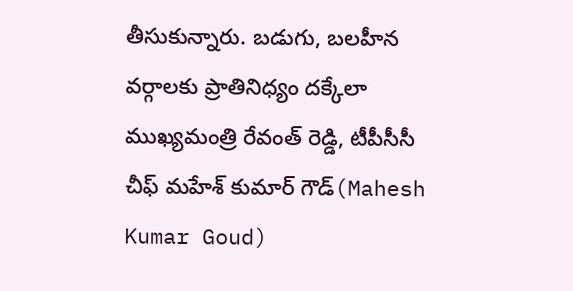తీసుకున్నారు. బడుగు, బలహీన వర్గాలకు ప్రాతినిధ్యం దక్కేలా ముఖ్యమంత్రి రేవంత్ రెడ్డి, టీపీసీసీ చీఫ్ మహేశ్ కుమార్ గౌడ్(Mahesh Kumar Goud)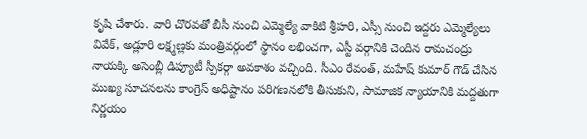కృషి చేశారు. వారి చొరవతో బీసీ నుంచి ఎమ్మెల్యే వాకిటి శ్రీహరి, ఎస్సీ నుంచి ఇద్దరు ఎమ్మెల్యేలు వివేక్, అడ్లూరి లక్ష్మణ్లకు మంత్రివర్గంలో స్థానం లభించగా, ఎస్టీ వర్గానికి చెందిన రామచంద్రు నాయక్కి అసెంబ్లీ డిప్యూటీ స్పీకర్గా అవకాశం వచ్చింది. సీఎం రేవంత్, మహేష్ కుమార్ గౌడ్ చేసిన ముఖ్య సూచనలను కాంగ్రెస్ అధిష్టానం పరిగణనలోకి తీసుకుని, సామాజిక న్యాయానికి మద్దతుగా నిర్ణయం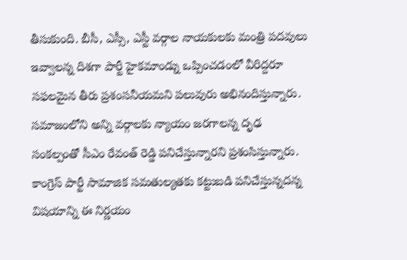తీసుకుంది. బీసీ, ఎస్సీ, ఎస్టీ వర్గాల నాయకులకు మంత్రి పదవులు ఇవ్వాలన్న దిశగా పార్టీ హైకమాండ్ను ఒప్పించడంలో వీరిద్దరూ సఫలమైన తీరు ప్రశంసనీయమని పలువురు అభినందిస్తున్నారు. సమాజంలోని అన్ని వర్గాలకు న్యాయం జరగాలన్న దృఢ సంకల్పంతో సీఎం రేవంత్ రెడ్డి పనిచేస్తున్నారని ప్రశంసిస్తున్నారు. కాంగ్రెస్ పార్టీ సామాజిక సమతుల్యతకు కట్టుబడి పనిచేస్తున్నదన్న విషయాన్ని ఈ నిర్ణయం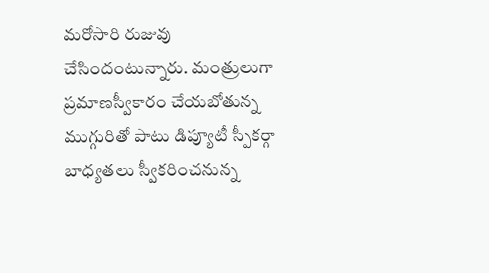మరోసారి రుజువు చేసిందంటున్నారు. మంత్రులుగా ప్రమాణస్వీకారం చేయబోతున్న ముగ్గురితో పాటు డిప్యూటీ స్పీకర్గా బాధ్యతలు స్వీకరించనున్న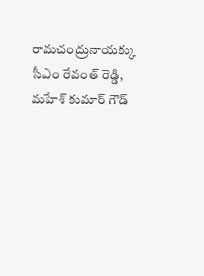రామచంద్రునాయక్కు సీఎం రేవంత్ రెడ్డి, మహేశ్ కుమార్ గౌడ్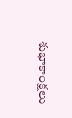శుభాకాంక్షలు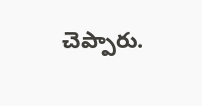చెప్పారు.